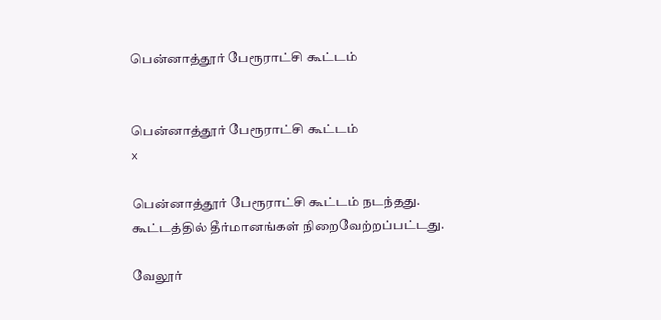பென்னாத்தூர் பேரூராட்சி கூட்டம்


பென்னாத்தூர் பேரூராட்சி கூட்டம்
x

பென்னாத்தூர் பேரூராட்சி கூட்டம் நடந்தது. கூட்டத்தில் தீர்மானங்கள் நிறைவேற்றப்பட்டது.

வேலூர்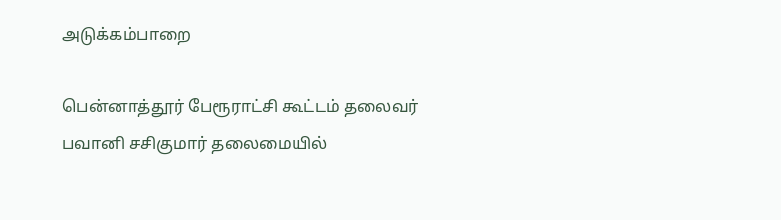அடுக்கம்பாறை

பென்னாத்தூர் பேரூராட்சி கூட்டம் தலைவர் பவானி சசிகுமார் தலைமையில்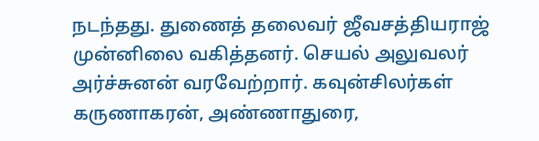நடந்தது. துணைத் தலைவர் ஜீவசத்தியராஜ் முன்னிலை வகித்தனர். செயல் அலுவலர் அர்ச்சுனன் வரவேற்றார். கவுன்சிலர்கள் கருணாகரன், அண்ணாதுரை,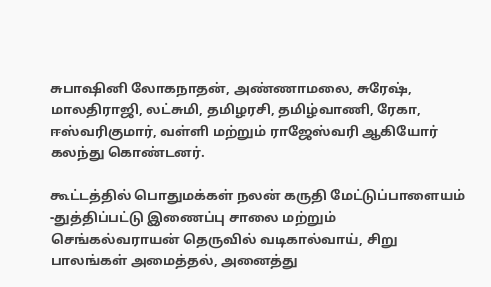சுபாஷினி லோகநாதன், அண்ணாமலை, சுரேஷ், மாலதிராஜி, லட்சுமி, தமிழரசி, தமிழ்வாணி, ரேகா, ஈஸ்வரிகுமார், வள்ளி மற்றும் ராஜேஸ்வரி ஆகியோர் கலந்து கொண்டனர்.

கூட்டத்தில் பொதுமக்கள் நலன் கருதி மேட்டுப்பாளையம் -துத்திப்பட்டு இணைப்பு சாலை மற்றும் செங்கல்வராயன் தெருவில் வடிகால்வாய், சிறு பாலங்கள் அமைத்தல், அனைத்து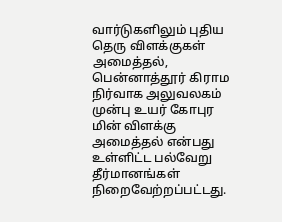வார்டுகளிலும் புதிய தெரு விளக்குகள் அமைத்தல், பென்னாத்தூர் கிராம நிர்வாக அலுவலகம் முன்பு உயர் கோபுர மின் விளக்கு அமைத்தல் என்பது உள்ளிட்ட பல்வேறு தீர்மானங்கள் நிறைவேற்றப்பட்டது.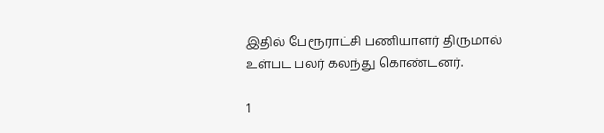இதில் பேரூராட்சி பணியாளர் திருமால் உள்பட பலர் கலந்து கொண்டனர்.

1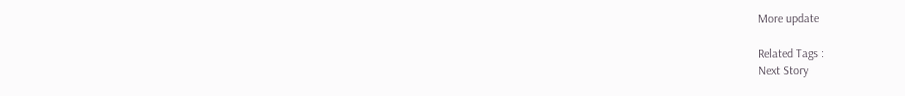More update

Related Tags :
Next Story